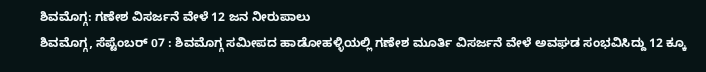ಶಿವಮೊಗ್ಗ: ಗಣೇಶ ವಿಸರ್ಜನೆ ವೇಳೆ 12 ಜನ ನೀರುಪಾಲು
ಶಿವಮೊಗ್ಗ, ಸೆಪ್ಟೆಂಬರ್ 07 : ಶಿವಮೊಗ್ಗ ಸಮೀಪದ ಹಾಡೋಹಳ್ಳಿಯಲ್ಲಿ ಗಣೇಶ ಮೂರ್ತಿ ವಿಸರ್ಜನೆ ವೇಳೆ ಅವಘಡ ಸಂಭವಿಸಿದ್ದು 12 ಕ್ಕೂ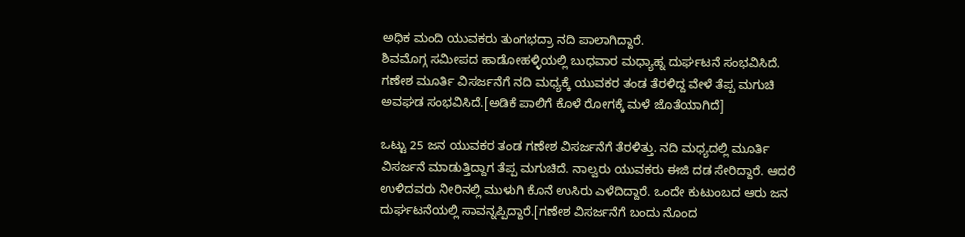ಅಧಿಕ ಮಂದಿ ಯುವಕರು ತುಂಗಭದ್ರಾ ನದಿ ಪಾಲಾಗಿದ್ದಾರೆ.
ಶಿವಮೊಗ್ಗ ಸಮೀಪದ ಹಾಡೋಹಳ್ಳಿಯಲ್ಲಿ ಬುಧವಾರ ಮಧ್ಯಾಹ್ನ ದುರ್ಘಟನೆ ಸಂಭವಿಸಿದೆ. ಗಣೇಶ ಮೂರ್ತಿ ವಿಸರ್ಜನೆಗೆ ನದಿ ಮಧ್ಯಕ್ಕೆ ಯುವಕರ ತಂಡ ತೆರಳಿದ್ದ ವೇಳೆ ತೆಪ್ಪ ಮಗುಚಿ ಅವಘಡ ಸಂಭವಿಸಿದೆ.[ಅಡಿಕೆ ಪಾಲಿಗೆ ಕೊಳೆ ರೋಗಕ್ಕೆ ಮಳೆ ಜೊತೆಯಾಗಿದೆ]

ಒಟ್ಟು 25 ಜನ ಯುವಕರ ತಂಡ ಗಣೇಶ ವಿಸರ್ಜನೆಗೆ ತೆರಳಿತ್ತು. ನದಿ ಮಧ್ಯದಲ್ಲಿ ಮೂರ್ತಿ ವಿಸರ್ಜನೆ ಮಾಡುತ್ತಿದ್ದಾಗ ತೆಪ್ಪ ಮಗುಚಿದೆ. ನಾಲ್ವರು ಯುವಕರು ಈಜಿ ದಡ ಸೇರಿದ್ದಾರೆ. ಆದರೆ ಉಳಿದವರು ನೀರಿನಲ್ಲಿ ಮುಳುಗಿ ಕೊನೆ ಉಸಿರು ಎಳೆದಿದ್ದಾರೆ. ಒಂದೇ ಕುಟುಂಬದ ಆರು ಜನ ದುರ್ಘಟನೆಯಲ್ಲಿ ಸಾವನ್ನಪ್ಪಿದ್ದಾರೆ.[ಗಣೇಶ ವಿಸರ್ಜನೆಗೆ ಬಂದು ನೊಂದ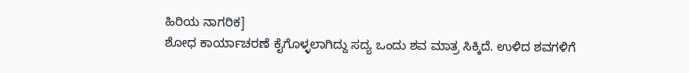ಹಿರಿಯ ನಾಗರಿಕ]
ಶೋಧ ಕಾರ್ಯಾಚರಣೆ ಕೈಗೊಳ್ಳಲಾಗಿದ್ದು ಸದ್ಯ ಒಂದು ಶವ ಮಾತ್ರ ಸಿಕ್ಕಿದೆ. ಉಳಿದ ಶವಗಳಿಗೆ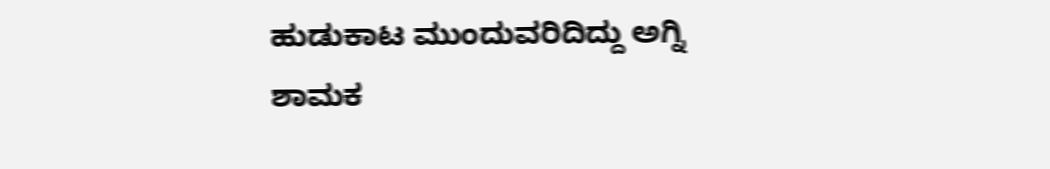ಹುಡುಕಾಟ ಮುಂದುವರಿದಿದ್ದು ಅಗ್ನಿ ಶಾಮಕ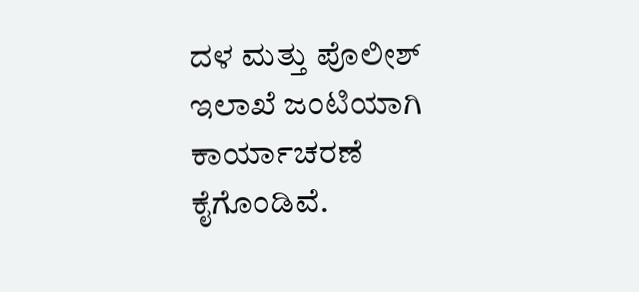ದಳ ಮತ್ತು ಪೊಲೀಶ್ ಇಲಾಖೆ ಜಂಟಿಯಾಗಿ ಕಾರ್ಯಾಚರಣೆ ಕೈಗೊಂಡಿವೆ.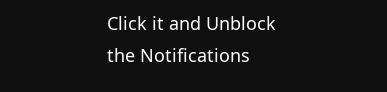Click it and Unblock the Notifications